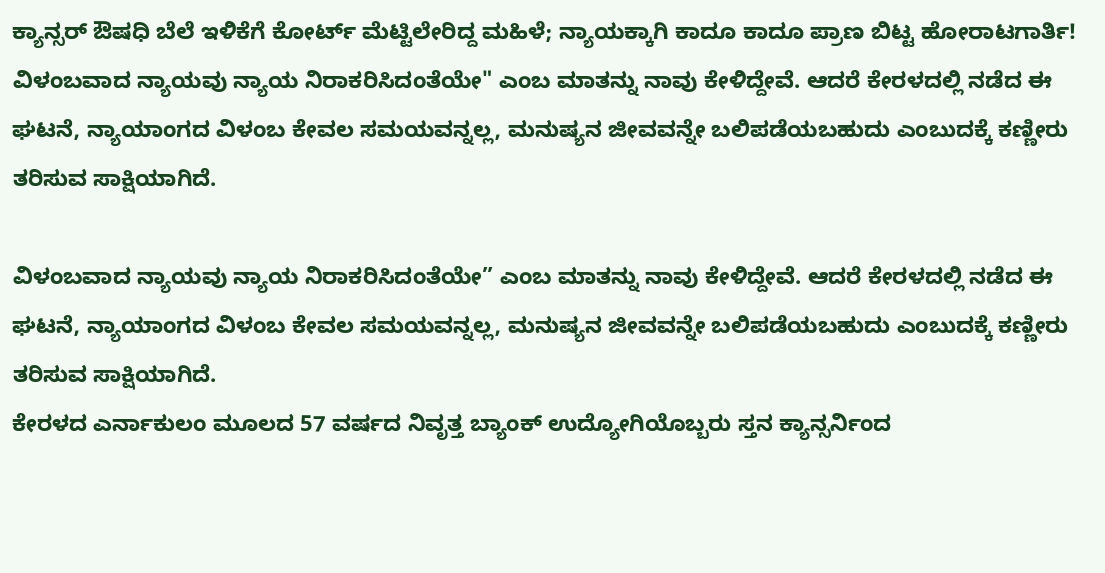ಕ್ಯಾನ್ಸರ್ ಔಷಧಿ ಬೆಲೆ ಇಳಿಕೆಗೆ ಕೋರ್ಟ್ ಮೆಟ್ಟಿಲೇರಿದ್ದ ಮಹಿಳೆ; ನ್ಯಾಯಕ್ಕಾಗಿ ಕಾದೂ ಕಾದೂ ಪ್ರಾಣ ಬಿಟ್ಟ ಹೋರಾಟಗಾರ್ತಿ!
ವಿಳಂಬವಾದ ನ್ಯಾಯವು ನ್ಯಾಯ ನಿರಾಕರಿಸಿದಂತೆಯೇ" ಎಂಬ ಮಾತನ್ನು ನಾವು ಕೇಳಿದ್ದೇವೆ. ಆದರೆ ಕೇರಳದಲ್ಲಿ ನಡೆದ ಈ ಘಟನೆ, ನ್ಯಾಯಾಂಗದ ವಿಳಂಬ ಕೇವಲ ಸಮಯವನ್ನಲ್ಲ, ಮನುಷ್ಯನ ಜೀವವನ್ನೇ ಬಲಿಪಡೆಯಬಹುದು ಎಂಬುದಕ್ಕೆ ಕಣ್ಣೀರು ತರಿಸುವ ಸಾಕ್ಷಿಯಾಗಿದೆ.

ವಿಳಂಬವಾದ ನ್ಯಾಯವು ನ್ಯಾಯ ನಿರಾಕರಿಸಿದಂತೆಯೇ” ಎಂಬ ಮಾತನ್ನು ನಾವು ಕೇಳಿದ್ದೇವೆ. ಆದರೆ ಕೇರಳದಲ್ಲಿ ನಡೆದ ಈ ಘಟನೆ, ನ್ಯಾಯಾಂಗದ ವಿಳಂಬ ಕೇವಲ ಸಮಯವನ್ನಲ್ಲ, ಮನುಷ್ಯನ ಜೀವವನ್ನೇ ಬಲಿಪಡೆಯಬಹುದು ಎಂಬುದಕ್ಕೆ ಕಣ್ಣೀರು ತರಿಸುವ ಸಾಕ್ಷಿಯಾಗಿದೆ.
ಕೇರಳದ ಎರ್ನಾಕುಲಂ ಮೂಲದ 57 ವರ್ಷದ ನಿವೃತ್ತ ಬ್ಯಾಂಕ್ ಉದ್ಯೋಗಿಯೊಬ್ಬರು ಸ್ತನ ಕ್ಯಾನ್ಸರ್ನಿಂದ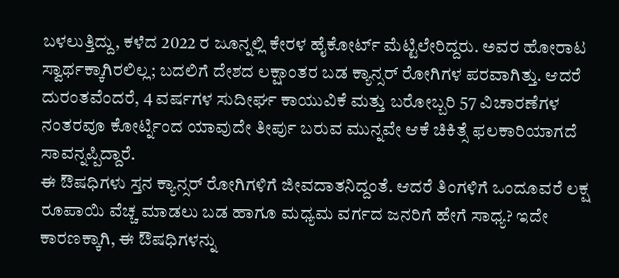ಬಳಲುತ್ತಿದ್ದು, ಕಳೆದ 2022 ರ ಜೂನ್ನಲ್ಲಿ ಕೇರಳ ಹೈಕೋರ್ಟ್ ಮೆಟ್ಟಿಲೇರಿದ್ದರು. ಅವರ ಹೋರಾಟ ಸ್ವಾರ್ಥಕ್ಕಾಗಿರಲಿಲ್ಲ; ಬದಲಿಗೆ ದೇಶದ ಲಕ್ಷಾಂತರ ಬಡ ಕ್ಯಾನ್ಸರ್ ರೋಗಿಗಳ ಪರವಾಗಿತ್ತು. ಆದರೆ ದುರಂತವೆಂದರೆ, 4 ವರ್ಷಗಳ ಸುದೀರ್ಘ ಕಾಯುವಿಕೆ ಮತ್ತು ಬರೋಬ್ಬರಿ 57 ವಿಚಾರಣೆಗಳ ನಂತರವೂ ಕೋರ್ಟ್ನಿಂದ ಯಾವುದೇ ತೀರ್ಪು ಬರುವ ಮುನ್ನವೇ ಆಕೆ ಚಿಕಿತ್ಸೆ ಫಲಕಾರಿಯಾಗದೆ ಸಾವನ್ನಪ್ಪಿದ್ದಾರೆ.
ಈ ಔಷಧಿಗಳು ಸ್ತನ ಕ್ಯಾನ್ಸರ್ ರೋಗಿಗಳಿಗೆ ಜೀವದಾತನಿದ್ದಂತೆ. ಆದರೆ ತಿಂಗಳಿಗೆ ಒಂದೂವರೆ ಲಕ್ಷ ರೂಪಾಯಿ ವೆಚ್ಚ ಮಾಡಲು ಬಡ ಹಾಗೂ ಮಧ್ಯಮ ವರ್ಗದ ಜನರಿಗೆ ಹೇಗೆ ಸಾಧ್ಯ? ಇದೇ ಕಾರಣಕ್ಕಾಗಿ, ಈ ಔಷಧಿಗಳನ್ನು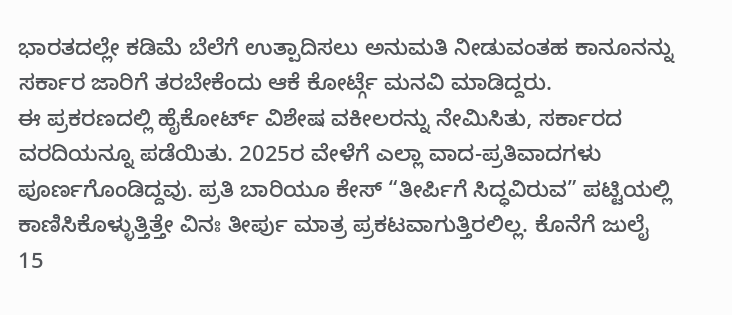ಭಾರತದಲ್ಲೇ ಕಡಿಮೆ ಬೆಲೆಗೆ ಉತ್ಪಾದಿಸಲು ಅನುಮತಿ ನೀಡುವಂತಹ ಕಾನೂನನ್ನು ಸರ್ಕಾರ ಜಾರಿಗೆ ತರಬೇಕೆಂದು ಆಕೆ ಕೋರ್ಟ್ಗೆ ಮನವಿ ಮಾಡಿದ್ದರು.
ಈ ಪ್ರಕರಣದಲ್ಲಿ ಹೈಕೋರ್ಟ್ ವಿಶೇಷ ವಕೀಲರನ್ನು ನೇಮಿಸಿತು, ಸರ್ಕಾರದ ವರದಿಯನ್ನೂ ಪಡೆಯಿತು. 2025ರ ವೇಳೆಗೆ ಎಲ್ಲಾ ವಾದ-ಪ್ರತಿವಾದಗಳು ಪೂರ್ಣಗೊಂಡಿದ್ದವು. ಪ್ರತಿ ಬಾರಿಯೂ ಕೇಸ್ “ತೀರ್ಪಿಗೆ ಸಿದ್ಧವಿರುವ” ಪಟ್ಟಿಯಲ್ಲಿ ಕಾಣಿಸಿಕೊಳ್ಳುತ್ತಿತ್ತೇ ವಿನಃ ತೀರ್ಪು ಮಾತ್ರ ಪ್ರಕಟವಾಗುತ್ತಿರಲಿಲ್ಲ. ಕೊನೆಗೆ ಜುಲೈ 15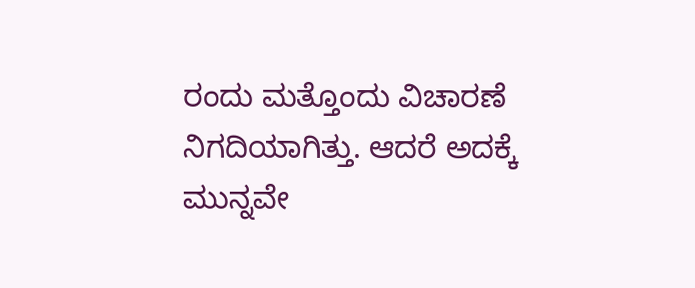ರಂದು ಮತ್ತೊಂದು ವಿಚಾರಣೆ ನಿಗದಿಯಾಗಿತ್ತು. ಆದರೆ ಅದಕ್ಕೆ ಮುನ್ನವೇ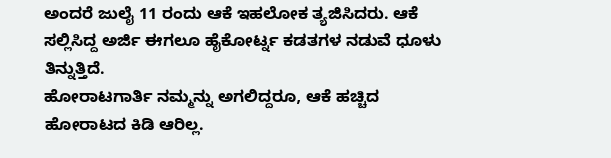ಅಂದರೆ ಜುಲೈ 11 ರಂದು ಆಕೆ ಇಹಲೋಕ ತ್ಯಜಿಸಿದರು. ಆಕೆ ಸಲ್ಲಿಸಿದ್ದ ಅರ್ಜಿ ಈಗಲೂ ಹೈಕೋರ್ಟ್ನ ಕಡತಗಳ ನಡುವೆ ಧೂಳು ತಿನ್ನುತ್ತಿದೆ.
ಹೋರಾಟಗಾರ್ತಿ ನಮ್ಮನ್ನು ಅಗಲಿದ್ದರೂ, ಆಕೆ ಹಚ್ಚಿದ ಹೋರಾಟದ ಕಿಡಿ ಆರಿಲ್ಲ.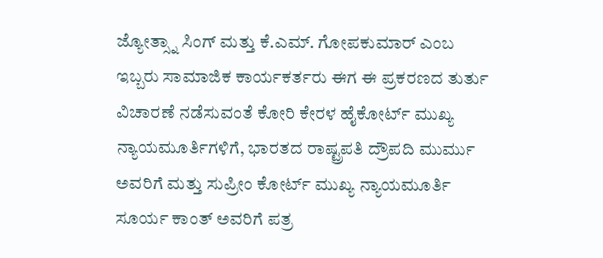ಜ್ಯೋತ್ಸ್ನಾ ಸಿಂಗ್ ಮತ್ತು ಕೆ.ಎಮ್. ಗೋಪಕುಮಾರ್ ಎಂಬ ಇಬ್ಬರು ಸಾಮಾಜಿಕ ಕಾರ್ಯಕರ್ತರು ಈಗ ಈ ಪ್ರಕರಣದ ತುರ್ತು ವಿಚಾರಣೆ ನಡೆಸುವಂತೆ ಕೋರಿ ಕೇರಳ ಹೈಕೋರ್ಟ್ ಮುಖ್ಯ ನ್ಯಾಯಮೂರ್ತಿಗಳಿಗೆ, ಭಾರತದ ರಾಷ್ಟ್ರಪತಿ ದ್ರೌಪದಿ ಮುರ್ಮು ಅವರಿಗೆ ಮತ್ತು ಸುಪ್ರೀಂ ಕೋರ್ಟ್ ಮುಖ್ಯ ನ್ಯಾಯಮೂರ್ತಿ ಸೂರ್ಯ ಕಾಂತ್ ಅವರಿಗೆ ಪತ್ರ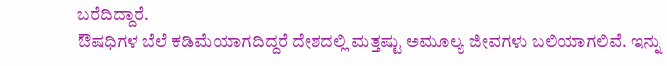ಬರೆದಿದ್ದಾರೆ.
ಔಷಧಿಗಳ ಬೆಲೆ ಕಡಿಮೆಯಾಗದಿದ್ದರೆ ದೇಶದಲ್ಲಿ ಮತ್ತಷ್ಟು ಅಮೂಲ್ಯ ಜೀವಗಳು ಬಲಿಯಾಗಲಿವೆ. ಇನ್ನು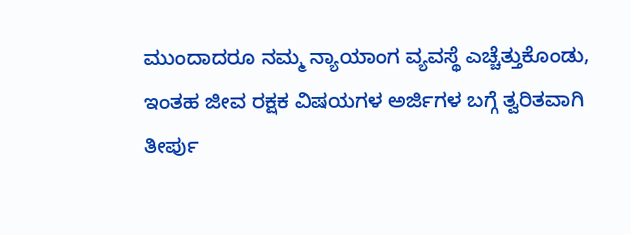ಮುಂದಾದರೂ ನಮ್ಮ ನ್ಯಾಯಾಂಗ ವ್ಯವಸ್ಥೆ ಎಚ್ಚೆತ್ತುಕೊಂಡು, ಇಂತಹ ಜೀವ ರಕ್ಷಕ ವಿಷಯಗಳ ಅರ್ಜಿಗಳ ಬಗ್ಗೆ ತ್ವರಿತವಾಗಿ ತೀರ್ಪು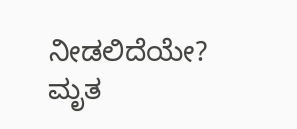ನೀಡಲಿದೆಯೇ? ಮೃತ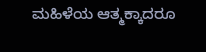ಮಹಿಳೆಯ ಆತ್ಮಕ್ಕಾದರೂ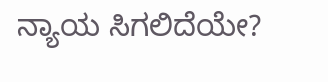ನ್ಯಾಯ ಸಿಗಲಿದೆಯೇ?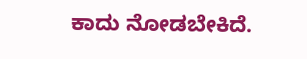ಕಾದು ನೋಡಬೇಕಿದೆ.